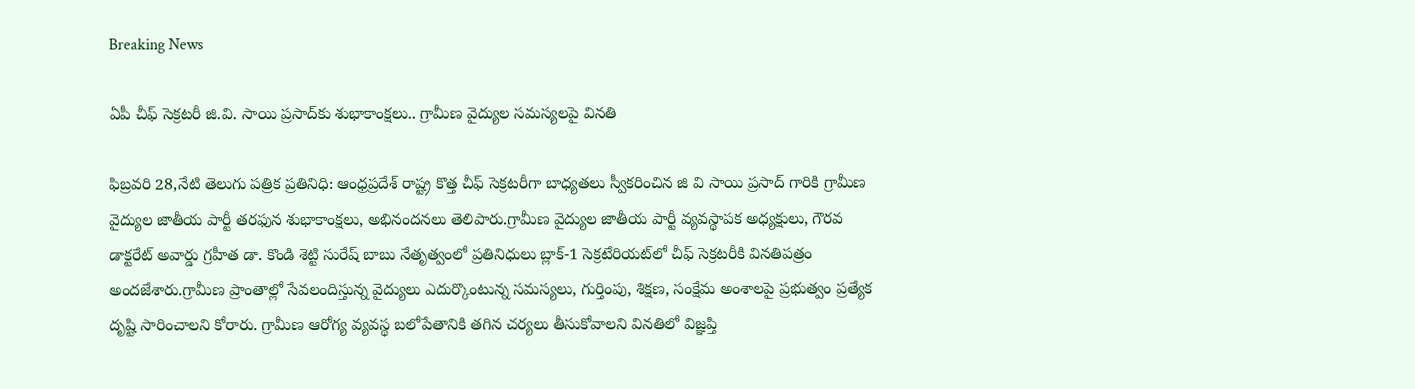Breaking News

ఏపీ చీఫ్ సెక్రటరీ జి.వి. సాయి ప్రసాద్‌కు శుభాకాంక్షలు.. గ్రామీణ వైద్యుల సమస్యలపై వినతి

ఫిబ్రవరి 28,నేటి తెలుగు పత్రిక ప్రతినిధి: ఆంధ్రప్రదేశ్ రాష్ట్ర కొత్త చీఫ్ సెక్రటరీగా బాధ్యతలు స్వీకరించిన జి వి సాయి ప్రసాద్ గారికి గ్రామీణ వైద్యుల జాతీయ పార్టీ తరఫున శుభాకాంక్షలు, అభినందనలు తెలిపారు.గ్రామీణ వైద్యుల జాతీయ పార్టీ వ్యవస్థాపక అధ్యక్షులు, గౌరవ డాక్టరేట్ అవార్డు గ్రహీత డా. కొండి శెట్టి సురేష్ బాబు నేతృత్వంలో ప్రతినిధులు బ్లాక్-1 సెక్రటేరియట్‌లో చీఫ్ సెక్రటరీకి వినతిపత్రం అందజేశారు.గ్రామీణ ప్రాంతాల్లో సేవలందిస్తున్న వైద్యులు ఎదుర్కొంటున్న సమస్యలు, గుర్తింపు, శిక్షణ, సంక్షేమ అంశాలపై ప్రభుత్వం ప్రత్యేక దృష్టి సారించాలని కోరారు. గ్రామీణ ఆరోగ్య వ్యవస్థ బలోపేతానికి తగిన చర్యలు తీసుకోవాలని వినతిలో విజ్ఞప్తి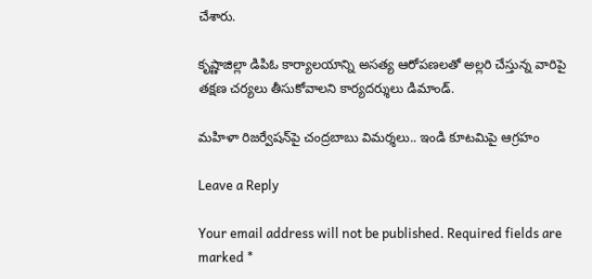చేశారు.

కృష్ణాజిల్లా డిపిఓ కార్యాలయాన్ని అసత్య ఆరోపణలతో అల్లరి చేస్తున్న వారిపై తక్షణ చర్యలు తీసుకోవాలని కార్యదర్శులు డిమాండ్.

మహిళా రిజర్వేషన్‌పై చంద్రబాబు విమర్శలు.. ఇండి కూటమిపై ఆగ్రహం

Leave a Reply

Your email address will not be published. Required fields are marked *